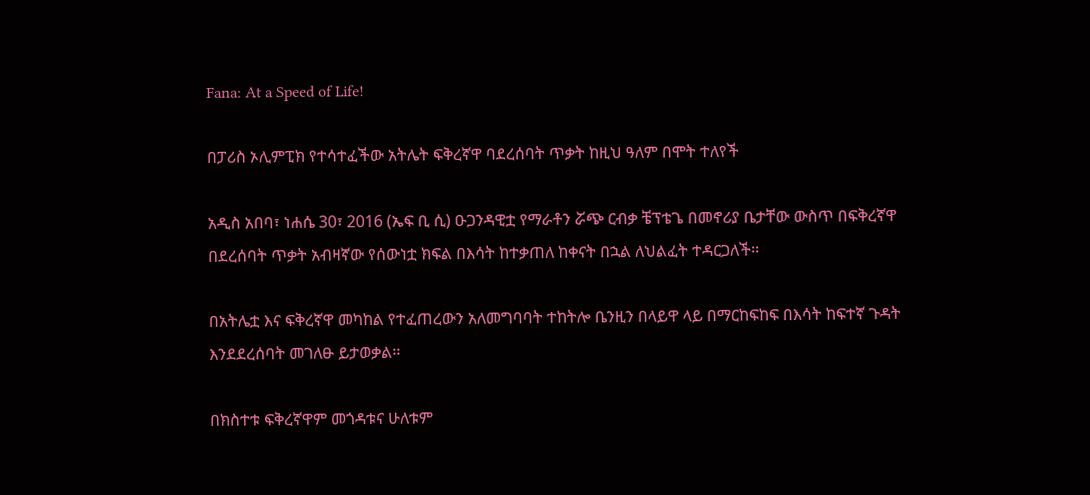Fana: At a Speed of Life!

በፓሪስ ኦሊምፒክ የተሳተፈችው አትሌት ፍቅረኛዋ ባደረሰባት ጥቃት ከዚህ ዓለም በሞት ተለየች

አዲስ አበባ፣ ነሐሴ 30፣ 2016 (ኤፍ ቢ ሲ) ዑጋንዳዊቷ የማራቶን ሯጭ ርብቃ ቼፕቴጌ በመኖሪያ ቤታቸው ውስጥ በፍቅረኛዋ በደረሰባት ጥቃት አብዛኛው የሰውነቷ ክፍል በእሳት ከተቃጠለ ከቀናት በኋል ለህልፈት ተዳርጋለች፡፡

በአትሌቷ እና ፍቅረኛዋ መካከል የተፈጠረውን አለመግባባት ተከትሎ ቤንዚን በላይዋ ላይ በማርከፍከፍ በእሳት ከፍተኛ ጉዳት እንደደረሰባት መገለፁ ይታወቃል፡፡

በክስተቱ ፍቅረኛዋም መጎዳቱና ሁለቱም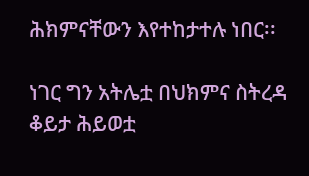ሕክምናቸውን እየተከታተሉ ነበር፡፡

ነገር ግን አትሌቷ በህክምና ስትረዳ ቆይታ ሕይወቷ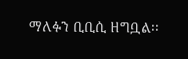ማለፉን ቢቢሲ ዘግቧል፡፡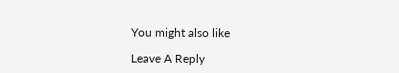You might also like

Leave A Reply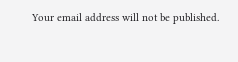Your email address will not be published.